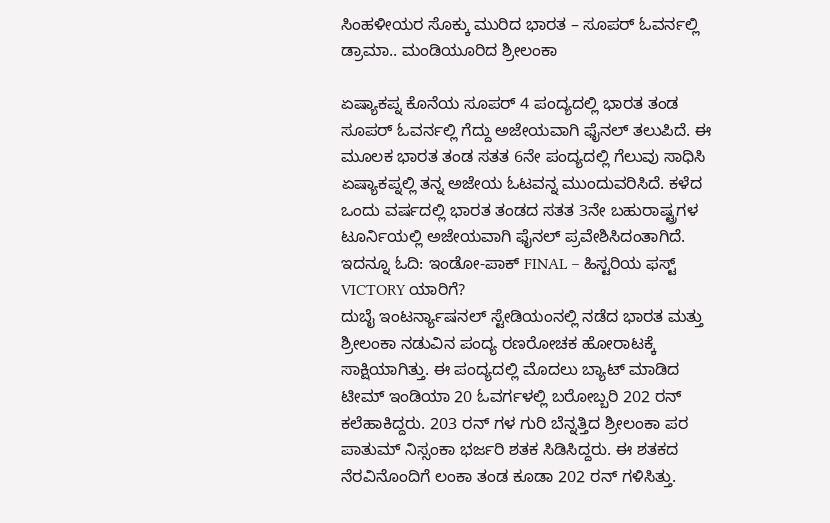ಸಿಂಹಳೀಯರ ಸೊಕ್ಕು ಮುರಿದ ಭಾರತ – ಸೂಪರ್ ಓವರ್ನಲ್ಲಿ ಡ್ರಾಮಾ.. ಮಂಡಿಯೂರಿದ ಶ್ರೀಲಂಕಾ

ಏಷ್ಯಾಕಪ್ನ ಕೊನೆಯ ಸೂಪರ್ 4 ಪಂದ್ಯದಲ್ಲಿ ಭಾರತ ತಂಡ ಸೂಪರ್ ಓವರ್ನಲ್ಲಿ ಗೆದ್ದು ಅಜೇಯವಾಗಿ ಫೈನಲ್ ತಲುಪಿದೆ. ಈ ಮೂಲಕ ಭಾರತ ತಂಡ ಸತತ 6ನೇ ಪಂದ್ಯದಲ್ಲಿ ಗೆಲುವು ಸಾಧಿಸಿ ಏಷ್ಯಾಕಪ್ನಲ್ಲಿ ತನ್ನ ಅಜೇಯ ಓಟವನ್ನ ಮುಂದುವರಿಸಿದೆ. ಕಳೆದ ಒಂದು ವರ್ಷದಲ್ಲಿ ಭಾರತ ತಂಡದ ಸತತ 3ನೇ ಬಹುರಾಷ್ಟ್ರಗಳ ಟೂರ್ನಿಯಲ್ಲಿ ಅಜೇಯವಾಗಿ ಫೈನಲ್ ಪ್ರವೇಶಿಸಿದಂತಾಗಿದೆ.
ಇದನ್ನೂ ಓದಿ: ಇಂಡೋ-ಪಾಕ್ FINAL – ಹಿಸ್ಟರಿಯ ಫಸ್ಟ್ VICTORY ಯಾರಿಗೆ?
ದುಬೈ ಇಂಟರ್ನ್ಯಾಷನಲ್ ಸ್ಟೇಡಿಯಂನಲ್ಲಿ ನಡೆದ ಭಾರತ ಮತ್ತು ಶ್ರೀಲಂಕಾ ನಡುವಿನ ಪಂದ್ಯ ರಣರೋಚಕ ಹೋರಾಟಕ್ಕೆ ಸಾಕ್ಷಿಯಾಗಿತ್ತು. ಈ ಪಂದ್ಯದಲ್ಲಿ ಮೊದಲು ಬ್ಯಾಟ್ ಮಾಡಿದ ಟೀಮ್ ಇಂಡಿಯಾ 20 ಓವರ್ಗಳಲ್ಲಿ ಬರೋಬ್ಬರಿ 202 ರನ್ ಕಲೆಹಾಕಿದ್ದರು. 203 ರನ್ ಗಳ ಗುರಿ ಬೆನ್ನತ್ತಿದ ಶ್ರೀಲಂಕಾ ಪರ ಪಾತುಮ್ ನಿಸ್ಸಂಕಾ ಭರ್ಜರಿ ಶತಕ ಸಿಡಿಸಿದ್ದರು. ಈ ಶತಕದ ನೆರವಿನೊಂದಿಗೆ ಲಂಕಾ ತಂಡ ಕೂಡಾ 202 ರನ್ ಗಳಿಸಿತ್ತು.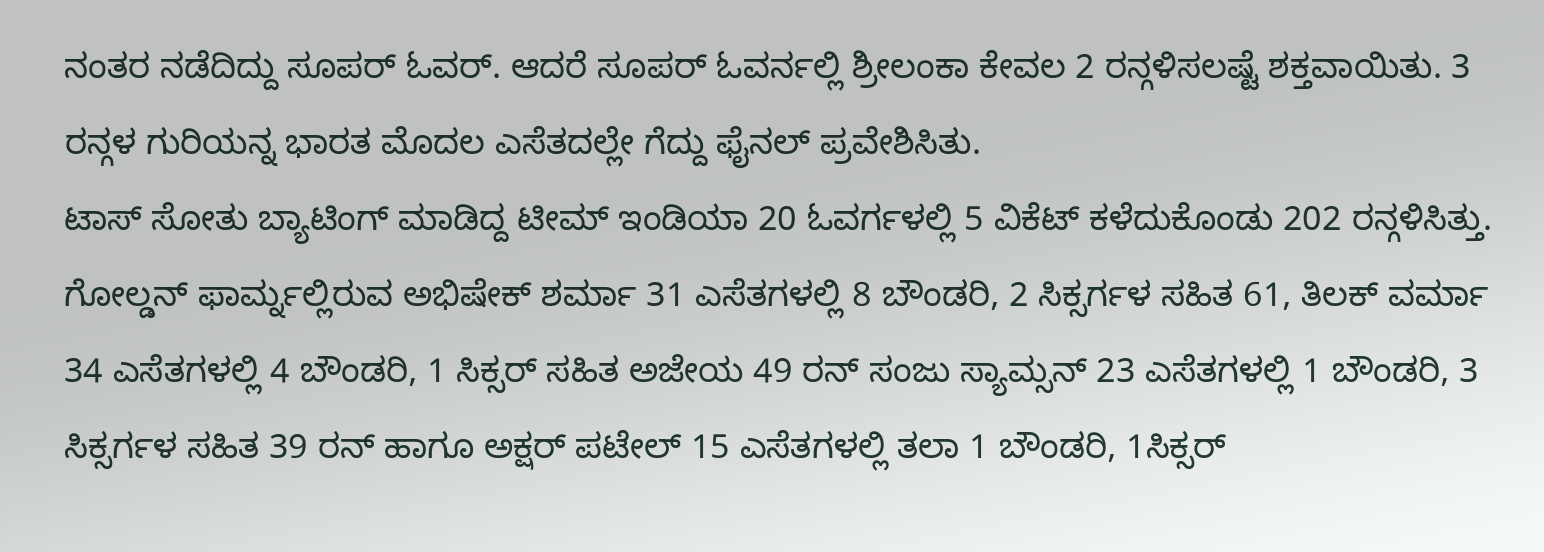ನಂತರ ನಡೆದಿದ್ದು ಸೂಪರ್ ಓವರ್. ಆದರೆ ಸೂಪರ್ ಓವರ್ನಲ್ಲಿ ಶ್ರೀಲಂಕಾ ಕೇವಲ 2 ರನ್ಗಳಿಸಲಷ್ಟೆ ಶಕ್ತವಾಯಿತು. 3 ರನ್ಗಳ ಗುರಿಯನ್ನ ಭಾರತ ಮೊದಲ ಎಸೆತದಲ್ಲೇ ಗೆದ್ದು ಫೈನಲ್ ಪ್ರವೇಶಿಸಿತು.
ಟಾಸ್ ಸೋತು ಬ್ಯಾಟಿಂಗ್ ಮಾಡಿದ್ದ ಟೀಮ್ ಇಂಡಿಯಾ 20 ಓವರ್ಗಳಲ್ಲಿ 5 ವಿಕೆಟ್ ಕಳೆದುಕೊಂಡು 202 ರನ್ಗಳಿಸಿತ್ತು. ಗೋಲ್ಡನ್ ಫಾರ್ಮ್ನಲ್ಲಿರುವ ಅಭಿಷೇಕ್ ಶರ್ಮಾ 31 ಎಸೆತಗಳಲ್ಲಿ 8 ಬೌಂಡರಿ, 2 ಸಿಕ್ಸರ್ಗಳ ಸಹಿತ 61, ತಿಲಕ್ ವರ್ಮಾ 34 ಎಸೆತಗಳಲ್ಲಿ 4 ಬೌಂಡರಿ, 1 ಸಿಕ್ಸರ್ ಸಹಿತ ಅಜೇಯ 49 ರನ್ ಸಂಜು ಸ್ಯಾಮ್ಸನ್ 23 ಎಸೆತಗಳಲ್ಲಿ 1 ಬೌಂಡರಿ, 3 ಸಿಕ್ಸರ್ಗಳ ಸಹಿತ 39 ರನ್ ಹಾಗೂ ಅಕ್ಷರ್ ಪಟೇಲ್ 15 ಎಸೆತಗಳಲ್ಲಿ ತಲಾ 1 ಬೌಂಡರಿ, 1ಸಿಕ್ಸರ್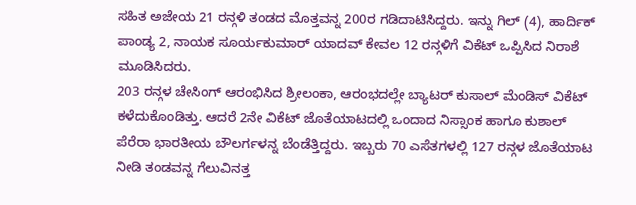ಸಹಿತ ಅಜೇಯ 21 ರನ್ಗಳಿ ತಂಡದ ಮೊತ್ತವನ್ನ 200ರ ಗಡಿದಾಟಿಸಿದ್ದರು. ಇನ್ನು ಗಿಲ್ (4), ಹಾರ್ದಿಕ್ ಪಾಂಡ್ಯ 2, ನಾಯಕ ಸೂರ್ಯಕುಮಾರ್ ಯಾದವ್ ಕೇವಲ 12 ರನ್ಗಳಿಗೆ ವಿಕೆಟ್ ಒಪ್ಪಿಸಿದ ನಿರಾಶೆ ಮೂಡಿಸಿದರು.
203 ರನ್ಗಳ ಚೇಸಿಂಗ್ ಆರಂಭಿಸಿದ ಶ್ರೀಲಂಕಾ, ಆರಂಭದಲ್ಲೇ ಬ್ಯಾಟರ್ ಕುಸಾಲ್ ಮೆಂಡಿಸ್ ವಿಕೆಟ್ ಕಳೆದುಕೊಂಡಿತ್ತು. ಆದರೆ 2ನೇ ವಿಕೆಟ್ ಜೊತೆಯಾಟದಲ್ಲಿ ಒಂದಾದ ನಿಸ್ಸಾಂಕ ಹಾಗೂ ಕುಶಾಲ್ ಪೆರೆರಾ ಭಾರತೀಯ ಬೌಲರ್ಗಳನ್ನ ಬೆಂಡೆತ್ತಿದ್ದರು. ಇಬ್ಬರು 70 ಎಸೆತಗಳಲ್ಲಿ 127 ರನ್ಗಳ ಜೊತೆಯಾಟ ನೀಡಿ ತಂಡವನ್ನ ಗೆಲುವಿನತ್ತ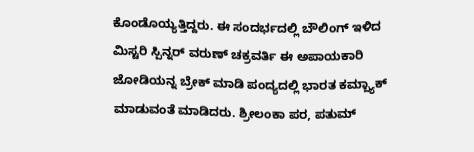ಕೊಂಡೊಯ್ಯತ್ತಿದ್ದರು. ಈ ಸಂದರ್ಭದಲ್ಲಿ ಬೌಲಿಂಗ್ ಇಳಿದ ಮಿಸ್ಟರಿ ಸ್ಪಿನ್ನರ್ ವರುಣ್ ಚಕ್ರವರ್ತಿ ಈ ಅಪಾಯಕಾರಿ ಜೋಡಿಯನ್ನ ಬ್ರೇಕ್ ಮಾಡಿ ಪಂದ್ಯದಲ್ಲಿ ಭಾರತ ಕಮ್ಬ್ಯಾಕ್ ಮಾಡುವಂತೆ ಮಾಡಿದರು. ಶ್ರೀಲಂಕಾ ಪರ, ಪತುಮ್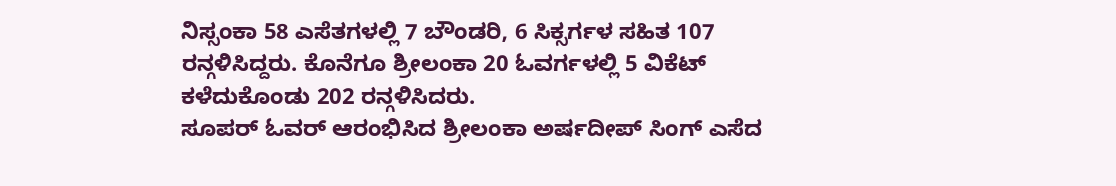ನಿಸ್ಸಂಕಾ 58 ಎಸೆತಗಳಲ್ಲಿ 7 ಬೌಂಡರಿ, 6 ಸಿಕ್ಸರ್ಗಳ ಸಹಿತ 107 ರನ್ಗಳಿಸಿದ್ದರು. ಕೊನೆಗೂ ಶ್ರೀಲಂಕಾ 20 ಓವರ್ಗಳಲ್ಲಿ 5 ವಿಕೆಟ್ ಕಳೆದುಕೊಂಡು 202 ರನ್ಗಳಿಸಿದರು.
ಸೂಪರ್ ಓವರ್ ಆರಂಭಿಸಿದ ಶ್ರೀಲಂಕಾ ಅರ್ಷದೀಪ್ ಸಿಂಗ್ ಎಸೆದ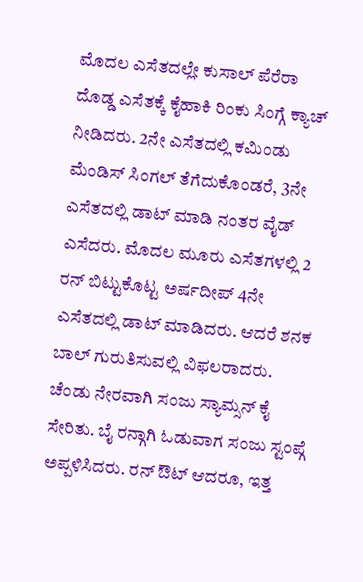ಮೊದಲ ಎಸೆತದಲ್ಲೇ ಕುಸಾಲ್ ಪೆರೆರಾ ದೊಡ್ಡ ಎಸೆತಕ್ಕೆ ಕೈಹಾಕಿ ರಿಂಕು ಸಿಂಗ್ಗೆ ಕ್ಯಾಚ್ ನೀಡಿದರು. 2ನೇ ಎಸೆತದಲ್ಲಿ ಕಮಿಂಡು ಮೆಂಡಿಸ್ ಸಿಂಗಲ್ ತೆಗೆದುಕೊಂಡರೆ, 3ನೇ ಎಸೆತದಲ್ಲಿ ಡಾಟ್ ಮಾಡಿ ನಂತರ ವೈಡ್ ಎಸೆದರು. ಮೊದಲ ಮೂರು ಎಸೆತಗಳಲ್ಲಿ 2 ರನ್ ಬಿಟ್ಟುಕೊಟ್ಟ ಅರ್ಷದೀಪ್ 4ನೇ ಎಸೆತದಲ್ಲಿ ಡಾಟ್ ಮಾಡಿದರು. ಆದರೆ ಶನಕ ಬಾಲ್ ಗುರುತಿಸುವಲ್ಲಿ ವಿಫಲರಾದರು. ಚೆಂಡು ನೇರವಾಗಿ ಸಂಜು ಸ್ಯಾಮ್ಸನ್ ಕೈ ಸೇರಿತು. ಬೈ ರನ್ಗಾಗಿ ಓಡುವಾಗ ಸಂಜು ಸ್ಟಂಪ್ಗೆ ಅಪ್ಪಳಿಸಿದರು. ರನ್ ಔಟ್ ಆದರೂ, ಇತ್ತ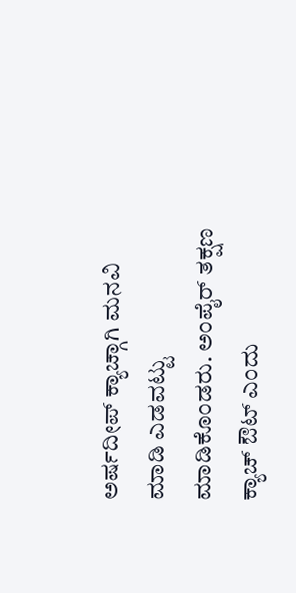ಅರ್ಷದೀಪ್ ಕ್ಯಾಚ್ಗಾಗಿ ಮನವಿ ಮಾಡಿ ಎಡವಟ್ಟು ಮಾಡಿಕೊಂಡರು. ಅಂಪೈರ್ ತಕ್ಷಣ ಕ್ಯಾಚ್ ಔಟ್ ಎಂದು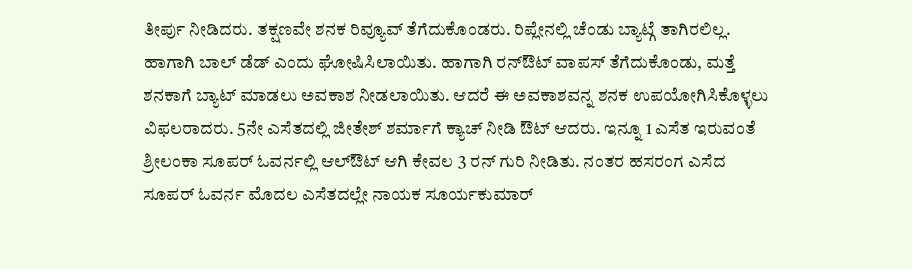ತೀರ್ಪು ನೀಡಿದರು. ತಕ್ಷಣವೇ ಶನಕ ರಿವ್ಯೂವ್ ತೆಗೆದುಕೊಂಡರು. ರಿಪ್ಲೇನಲ್ಲಿ ಚೆಂಡು ಬ್ಯಾಟ್ಗೆ ತಾಗಿರಲಿಲ್ಲ. ಹಾಗಾಗಿ ಬಾಲ್ ಡೆಡ್ ಎಂದು ಘೋಷಿಸಿಲಾಯಿತು. ಹಾಗಾಗಿ ರನ್ಔಟ್ ವಾಪಸ್ ತೆಗೆದುಕೊಂಡು, ಮತ್ತೆ ಶನಕಾಗೆ ಬ್ಯಾಟ್ ಮಾಡಲು ಅವಕಾಶ ನೀಡಲಾಯಿತು. ಆದರೆ ಈ ಅವಕಾಶವನ್ನ ಶನಕ ಉಪಯೋಗಿಸಿಕೊಳ್ಳಲು ವಿಫಲರಾದರು. 5ನೇ ಎಸೆತದಲ್ಲಿ ಜೀತೇಶ್ ಶರ್ಮಾಗೆ ಕ್ಯಾಚ್ ನೀಡಿ ಔಟ್ ಆದರು. ಇನ್ನೂ 1 ಎಸೆತ ಇರುವಂತೆ ಶ್ರೀಲಂಕಾ ಸೂಪರ್ ಓವರ್ನಲ್ಲಿ ಆಲ್ಔಟ್ ಆಗಿ ಕೇವಲ 3 ರನ್ ಗುರಿ ನೀಡಿತು. ನಂತರ ಹಸರಂಗ ಎಸೆದ ಸೂಪರ್ ಓವರ್ನ ಮೊದಲ ಎಸೆತದಲ್ಲೇ ನಾಯಕ ಸೂರ್ಯಕುಮಾರ್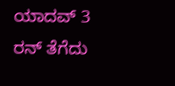ಯಾದವ್ 3 ರನ್ ತೆಗೆದು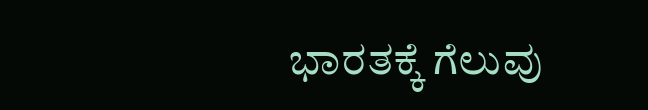ಭಾರತಕ್ಕೆ ಗೆಲುವು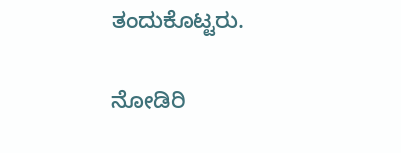ತಂದುಕೊಟ್ಟರು.

ನೋಡಿರಿ